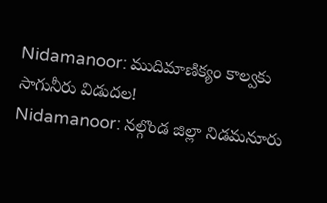Nidamanoor: ముదిమాణిక్యం కాల్వకు సాగునీరు విడుదల!
Nidamanoor: నల్గొండ జిల్లా నిడమనూరు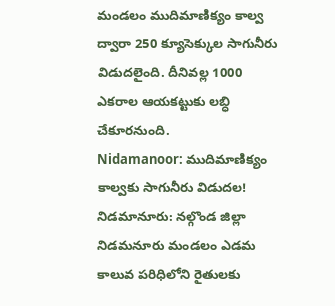మండలం ముదిమాణిక్యం కాల్వ ద్వారా 250 క్యూసెక్కుల సాగునీరు విడుదలైంది. దీనివల్ల 1000 ఎకరాల ఆయకట్టుకు లబ్ధి చేకూరనుంది.
Nidamanoor: ముదిమాణిక్యం కాల్వకు సాగునీరు విడుదల!
నిడమానూరు: నల్గొండ జిల్లా నిడమనూరు మండలం ఎడమ కాలువ పరిధిలోని రైతులకు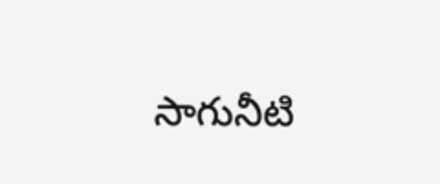సాగునీటి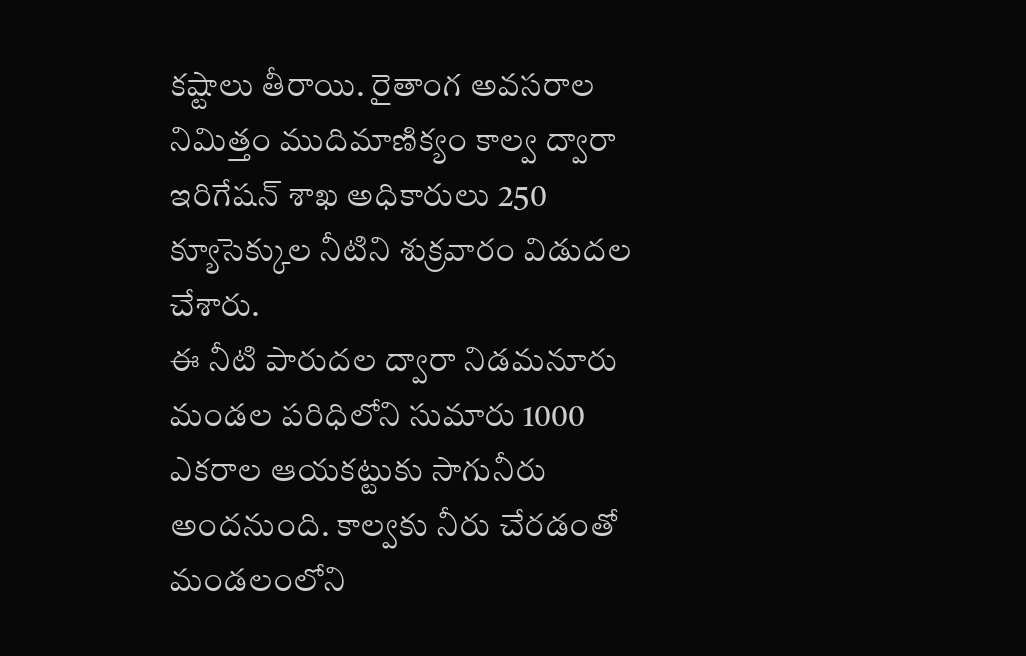కష్టాలు తీరాయి. రైతాంగ అవసరాల నిమిత్తం ముదిమాణిక్యం కాల్వ ద్వారా ఇరిగేషన్ శాఖ అధికారులు 250 క్యూసెక్కుల నీటిని శుక్రవారం విడుదల చేశారు.
ఈ నీటి పారుదల ద్వారా నిడమనూరు మండల పరిధిలోని సుమారు 1000 ఎకరాల ఆయకట్టుకు సాగునీరు అందనుంది. కాల్వకు నీరు చేరడంతో మండలంలోని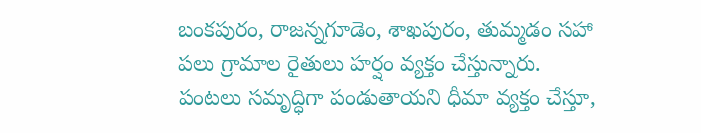బంకపురం, రాజన్నగూడెం, శాఖపురం, తుమ్మడం సహా పలు గ్రామాల రైతులు హర్షం వ్యక్తం చేస్తున్నారు. పంటలు సమృద్ధిగా పండుతాయని ధీమా వ్యక్తం చేస్తూ,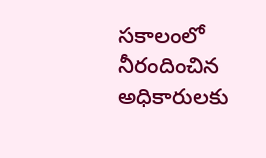సకాలంలో నీరందించిన అధికారులకు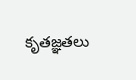కృతజ్ఞతలు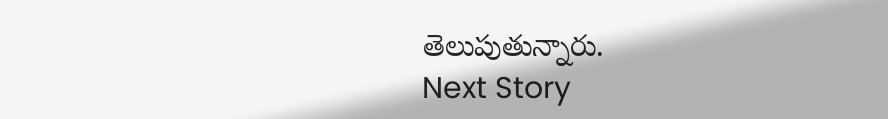తెలుపుతున్నారు.
Next Story